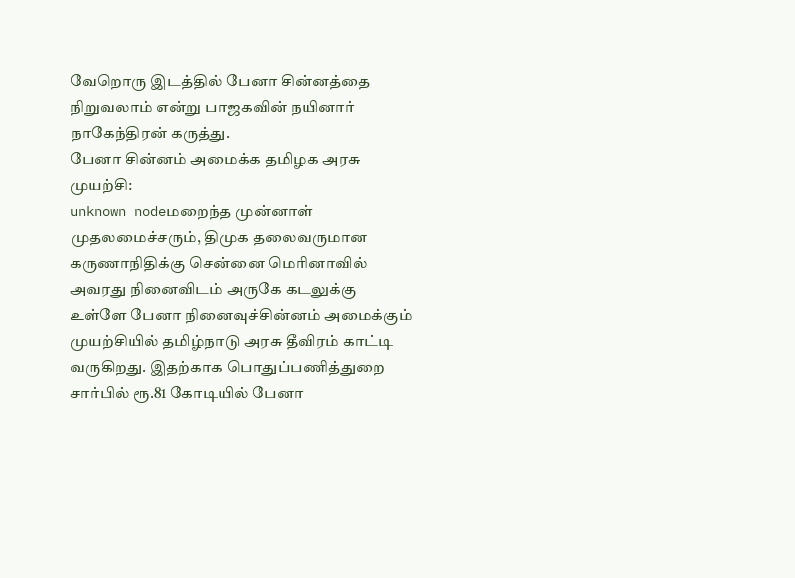வேறொரு இடத்தில் பேனா சின்னத்தை நிறுவலாம் என்று பாஜகவின் நயினார் நாகேந்திரன் கருத்து.
பேனா சின்னம் அமைக்க தமிழக அரசு முயற்சி:
unknown nodeமறைந்த முன்னாள் முதலமைச்சரும், திமுக தலைவருமான கருணாநிதிக்கு சென்னை மெரினாவில் அவரது நினைவிடம் அருகே கடலுக்கு உள்ளே பேனா நினைவுச்சின்னம் அமைக்கும் முயற்சியில் தமிழ்நாடு அரசு தீவிரம் காட்டி வருகிறது. இதற்காக பொதுப்பணித்துறை சார்பில் ரூ.81 கோடியில் பேனா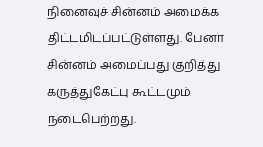நினைவுச் சின்னம் அமைக்க திட்டமிடப்பட்டுள்ளது. பேனா சின்னம் அமைப்பது குறித்து கருத்துகேட்பு கூட்டமும் நடைபெற்றது.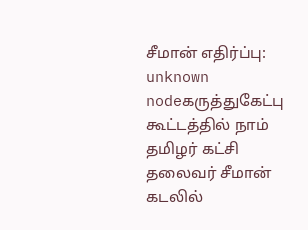சீமான் எதிர்ப்பு:
unknown nodeகருத்துகேட்பு கூட்டத்தில் நாம் தமிழர் கட்சி தலைவர் சீமான் கடலில்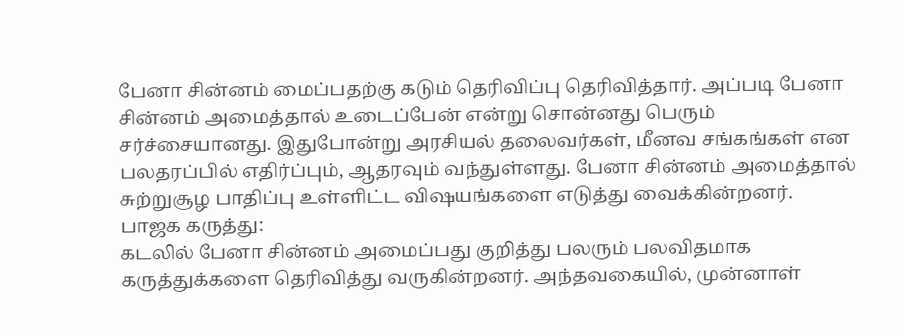பேனா சின்னம் மைப்பதற்கு கடும் தெரிவிப்பு தெரிவித்தார். அப்படி பேனா சின்னம் அமைத்தால் உடைப்பேன் என்று சொன்னது பெரும் சர்ச்சையானது. இதுபோன்று அரசியல் தலைவர்கள், மீனவ சங்கங்கள் என பலதரப்பில் எதிர்ப்பும், ஆதரவும் வந்துள்ளது. பேனா சின்னம் அமைத்தால் சுற்றுசூழ பாதிப்பு உள்ளிட்ட விஷயங்களை எடுத்து வைக்கின்றனர்.
பாஜக கருத்து:
கடலில் பேனா சின்னம் அமைப்பது குறித்து பலரும் பலவிதமாக கருத்துக்களை தெரிவித்து வருகின்றனர். அந்தவகையில், முன்னாள்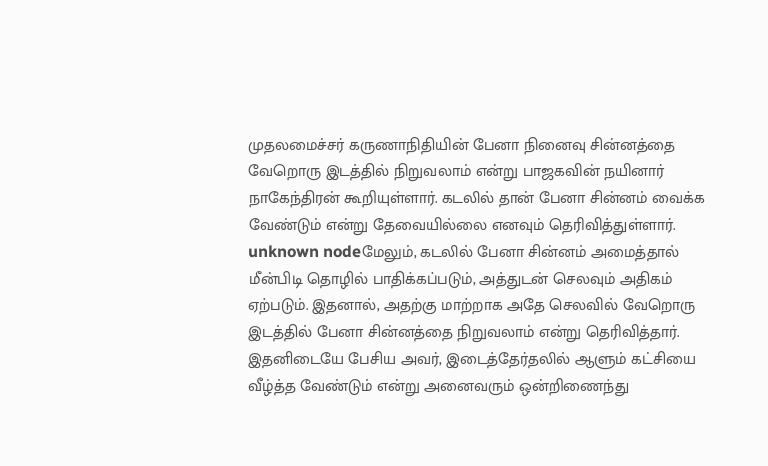முதலமைச்சர் கருணாநிதியின் பேனா நினைவு சின்னத்தை வேறொரு இடத்தில் நிறுவலாம் என்று பாஜகவின் நயினார் நாகேந்திரன் கூறியுள்ளார். கடலில் தான் பேனா சின்னம் வைக்க வேண்டும் என்று தேவையில்லை எனவும் தெரிவித்துள்ளார்.
unknown nodeமேலும், கடலில் பேனா சின்னம் அமைத்தால் மீன்பிடி தொழில் பாதிக்கப்படும், அத்துடன் செலவும் அதிகம் ஏற்படும். இதனால், அதற்கு மாற்றாக அதே செலவில் வேறொரு இடத்தில் பேனா சின்னத்தை நிறுவலாம் என்று தெரிவித்தார். இதனிடையே பேசிய அவர், இடைத்தேர்தலில் ஆளும் கட்சியை வீழ்த்த வேண்டும் என்று அனைவரும் ஒன்றிணைந்து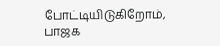போட்டியிடுகிறோம், பாஜக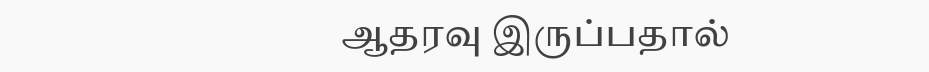ஆதரவு இருப்பதால்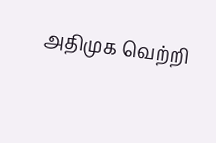அதிமுக வெற்றி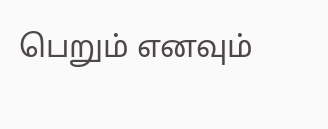பெறும் எனவும்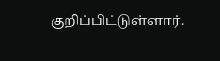குறிப்பிட்டுள்ளார்.